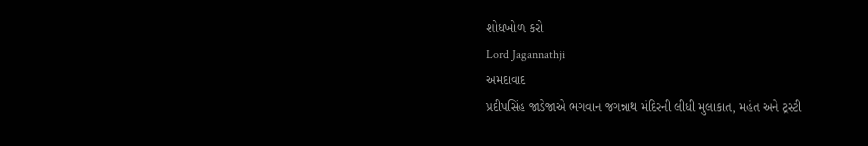શોધખોળ કરો
Lord Jagannathji
અમદાવાદ
પ્રદીપસિંહ જાડેજાએ ભગવાન જગન્નાથ મંદિરની લીધી મુલાકાત, મહંત અને ટ્રસ્ટી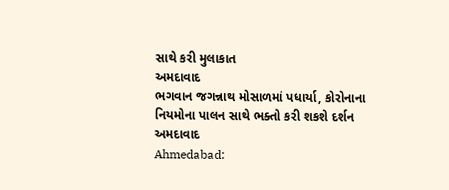સાથે કરી મુલાકાત
અમદાવાદ
ભગવાન જગન્નાથ મોસાળમાં પધાર્યા, કોરોનાના નિયમોના પાલન સાથે ભક્તો કરી શકશે દર્શન
અમદાવાદ
Ahmedabad: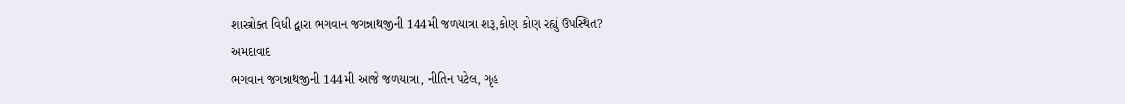શાસ્ત્રોક્ત વિધી દ્વારા ભગવાન જગન્નાથજીની 144મી જળયાત્રા શરૂ,કોણ કોણ રહ્યું ઉપસ્થિત?
અમદાવાદ
ભગવાન જગન્નાથજીની 144મી આજે જળયાત્રા, નીતિન પટેલ, ગૃહ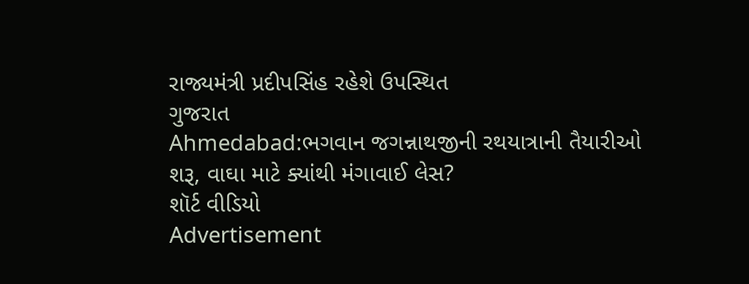રાજ્યમંત્રી પ્રદીપસિંહ રહેશે ઉપસ્થિત
ગુજરાત
Ahmedabad:ભગવાન જગન્નાથજીની રથયાત્રાની તૈયારીઓ શરૂ, વાઘા માટે ક્યાંથી મંગાવાઈ લેસ?
શૉર્ટ વીડિયો
Advertisement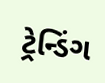ટ્રેન્ડિંગ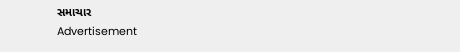સમાચાર
Advertisement